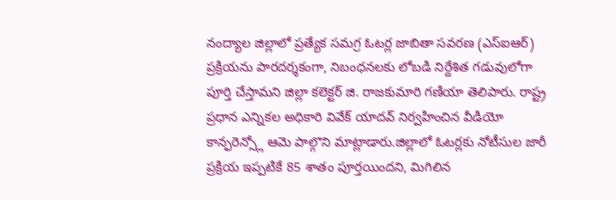నంద్యాల జిల్లాలో ప్రత్యేక సమగ్ర ఓటర్ల జాబితా సవరణ (ఎస్ఐఆర్) ప్రక్రియను పారదర్శకంగా, నిబంధనలకు లోబడి నిర్దేశిత గడువులోగా పూర్తి చేస్తామని జిల్లా కలెక్టర్ జి. రాజకుమారి గణియా తెలిపారు. రాష్ట్ర ప్రధాన ఎన్నికల అధికారి వివేక్ యాదవ్ నిర్వహించిన వీడియో కాన్ఫరెన్స్లో ఆమె పాల్గొని మాట్లాడారు.జిల్లాలో ఓటర్లకు నోటీసుల జారీ ప్రక్రియ ఇప్పటికే 85 శాతం పూర్తయిందని, మిగిలిన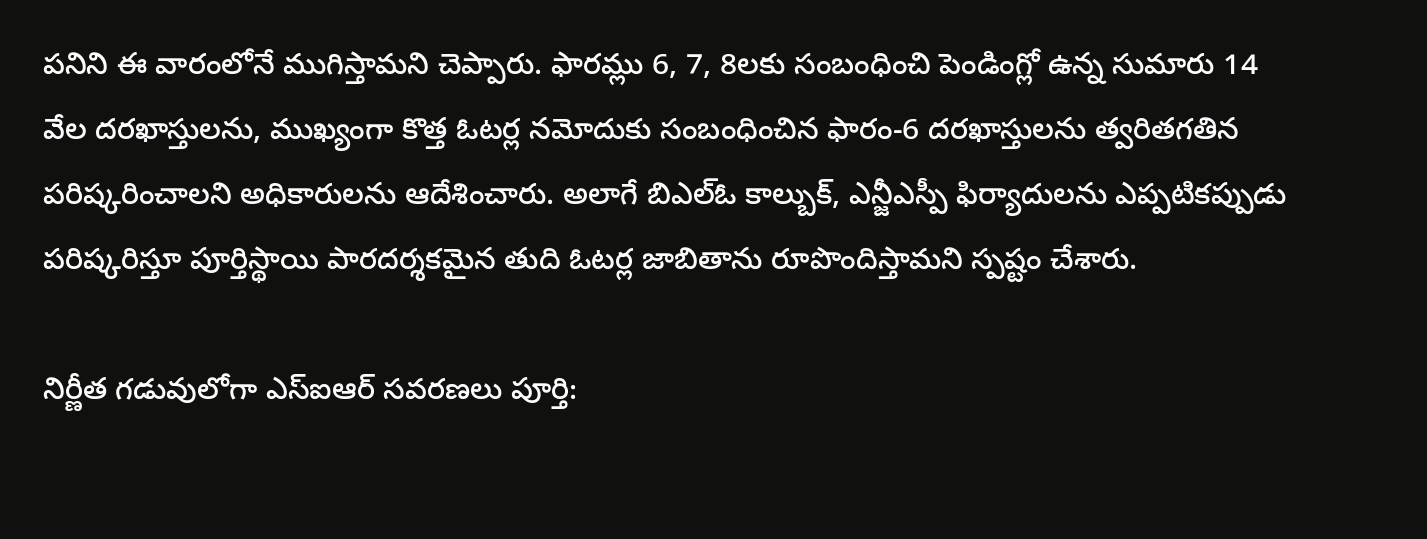పనిని ఈ వారంలోనే ముగిస్తామని చెప్పారు. ఫారమ్లు 6, 7, 8లకు సంబంధించి పెండింగ్లో ఉన్న సుమారు 14 వేల దరఖాస్తులను, ముఖ్యంగా కొత్త ఓటర్ల నమోదుకు సంబంధించిన ఫారం-6 దరఖాస్తులను త్వరితగతిన పరిష్కరించాలని అధికారులను ఆదేశించారు. అలాగే బిఎల్ఓ కాల్బుక్, ఎన్జీఎస్పీ ఫిర్యాదులను ఎప్పటికప్పుడు పరిష్కరిస్తూ పూర్తిస్థాయి పారదర్శకమైన తుది ఓటర్ల జాబితాను రూపొందిస్తామని స్పష్టం చేశారు.

నిర్ణీత గడువులోగా ఎస్ఐఆర్ సవరణలు పూర్తి: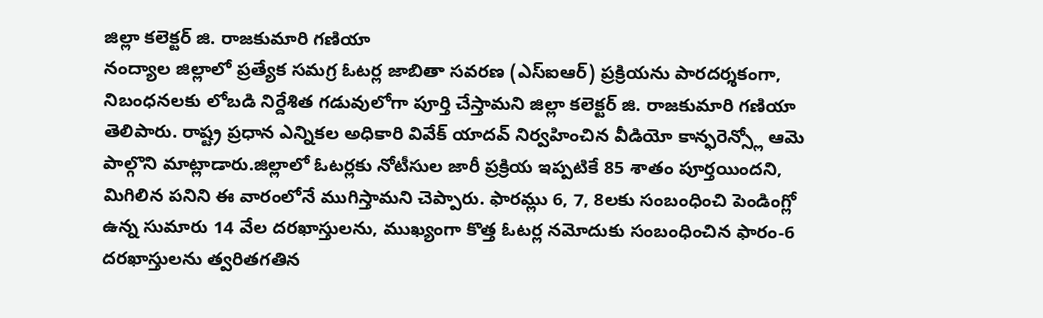జిల్లా కలెక్టర్ జి. రాజకుమారి గణియా
నంద్యాల జిల్లాలో ప్రత్యేక సమగ్ర ఓటర్ల జాబితా సవరణ (ఎస్ఐఆర్) ప్రక్రియను పారదర్శకంగా, నిబంధనలకు లోబడి నిర్దేశిత గడువులోగా పూర్తి చేస్తామని జిల్లా కలెక్టర్ జి. రాజకుమారి గణియా తెలిపారు. రాష్ట్ర ప్రధాన ఎన్నికల అధికారి వివేక్ యాదవ్ నిర్వహించిన వీడియో కాన్ఫరెన్స్లో ఆమె పాల్గొని మాట్లాడారు.జిల్లాలో ఓటర్లకు నోటీసుల జారీ ప్రక్రియ ఇప్పటికే 85 శాతం పూర్తయిందని, మిగిలిన పనిని ఈ వారంలోనే ముగిస్తామని చెప్పారు. ఫారమ్లు 6, 7, 8లకు సంబంధించి పెండింగ్లో ఉన్న సుమారు 14 వేల దరఖాస్తులను, ముఖ్యంగా కొత్త ఓటర్ల నమోదుకు సంబంధించిన ఫారం-6 దరఖాస్తులను త్వరితగతిన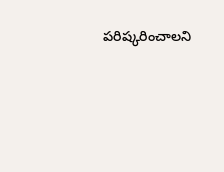పరిష్కరించాలని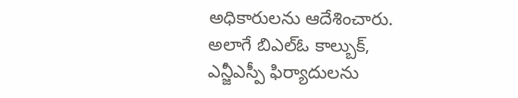అధికారులను ఆదేశించారు. అలాగే బిఎల్ఓ కాల్బుక్, ఎన్జీఎస్పీ ఫిర్యాదులను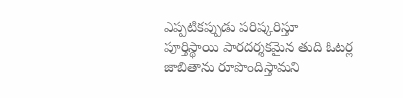ఎప్పటికప్పుడు పరిష్కరిస్తూ పూర్తిస్థాయి పారదర్శకమైన తుది ఓటర్ల జాబితాను రూపొందిస్తామని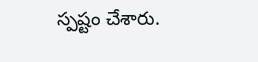స్పష్టం చేశారు.